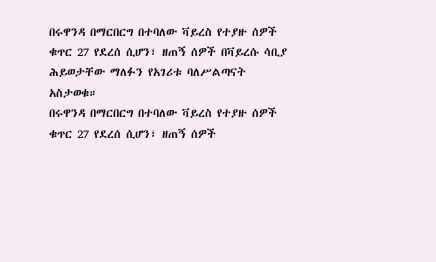በሩዋንዳ በማርበርግ በተባለው ቫይረስ የተያዙ ሰዎች ቁጥር 27 የደረሰ ሲሆን፣ ዘጠኝ ሰዎች በቫይረሱ ሳቢያ ሕይወታቸው ማለፉን የአገሪቱ ባለሥልጣናት አስታወቁ።
በሩዋንዳ በማርበርግ በተባለው ቫይረስ የተያዙ ሰዎች ቁጥር 27 የደረሰ ሲሆን፣ ዘጠኝ ሰዎች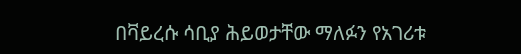በቫይረሱ ሳቢያ ሕይወታቸው ማለፉን የአገሪቱ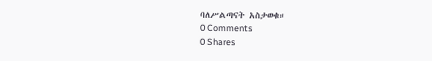ባለሥልጣናት አስታወቁ።
0 Comments
0 Shares